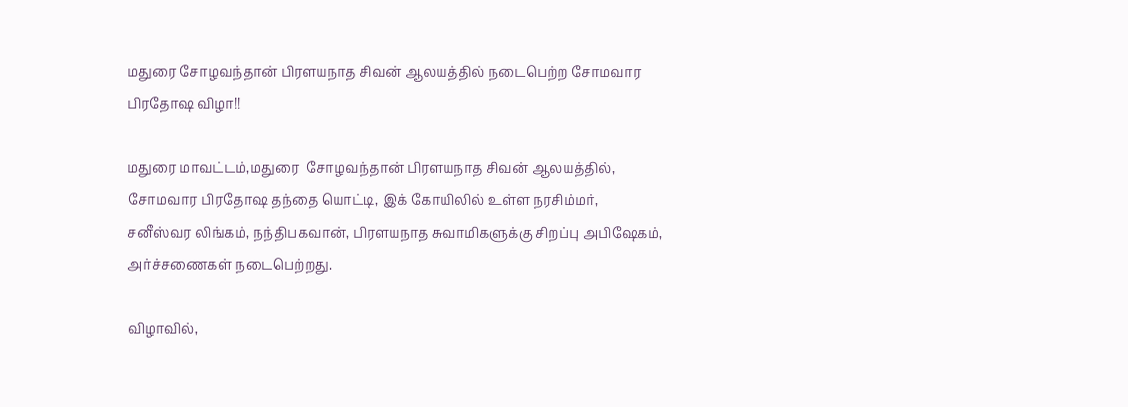மதுரை சோழவந்தான் பிரளயநாத சிவன் ஆலயத்தில் நடைபெற்ற சோமவார பிரதோஷ விழா!!

மதுரை மாவட்டம்,மதுரை  சோழவந்தான் பிரளயநாத சிவன் ஆலயத்தில், சோமவார பிரதோஷ தந்தை யொட்டி, இக் கோயிலில் உள்ள நரசிம்மர், சனீஸ்வர லிங்கம், நந்திபகவான், பிரளயநாத சுவாமிகளுக்கு சிறப்பு அபிஷேகம், அர்ச்சணைகள் நடைபெற்றது.

விழாவில்,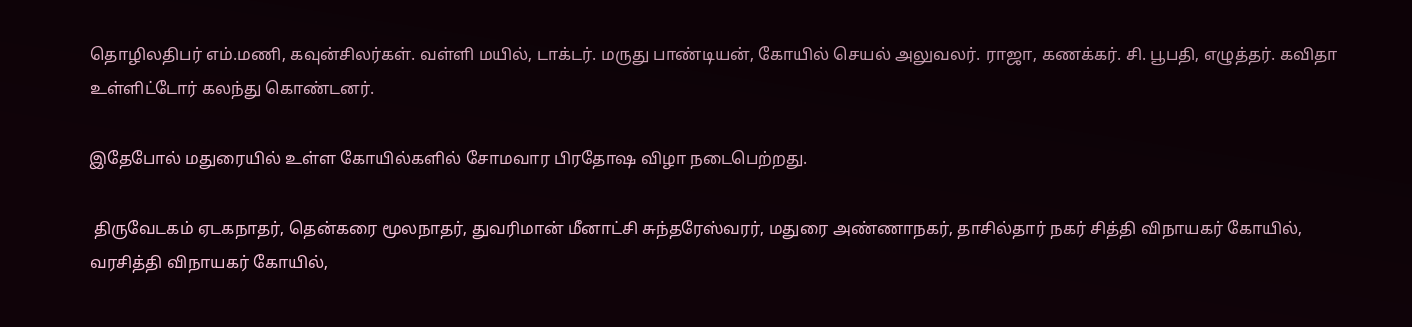தொழிலதிபர் எம்.மணி, கவுன்சிலர்கள். வள்ளி மயில், டாக்டர். மருது பாண்டியன், கோயில் செயல் அலுவலர். ராஜா, கணக்கர். சி. பூபதி, எழுத்தர். கவிதா உள்ளிட்டோர் கலந்து கொண்டனர்.

இதேபோல் மதுரையில் உள்ள கோயில்களில் சோமவார பிரதோஷ விழா நடைபெற்றது.

 திருவேடகம் ஏடகநாதர், தென்கரை மூலநாதர், துவரிமான் மீனாட்சி சுந்தரேஸ்வரர், மதுரை அண்ணாநகர், தாசில்தார் நகர் சித்தி விநாயகர் கோயில், வரசித்தி விநாயகர் கோயில்,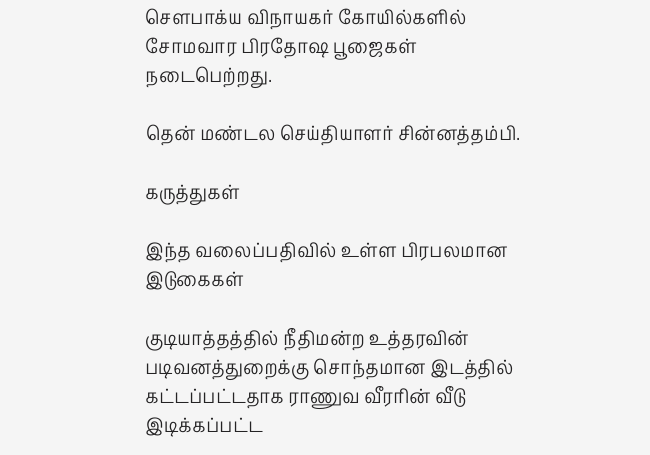சௌபாக்ய விநாயகர் கோயில்களில் சோமவார பிரதோஷ பூஜைகள் நடைபெற்றது.

தென் மண்டல செய்தியாளர் சின்னத்தம்பி.

கருத்துகள்

இந்த வலைப்பதிவில் உள்ள பிரபலமான இடுகைகள்

குடியாத்தத்தில் நீதிமன்ற உத்தரவின் படிவனத்துறைக்கு சொந்தமான இடத்தில் கட்டப்பட்டதாக ராணுவ வீரரின் வீடு இடிக்கப்பட்ட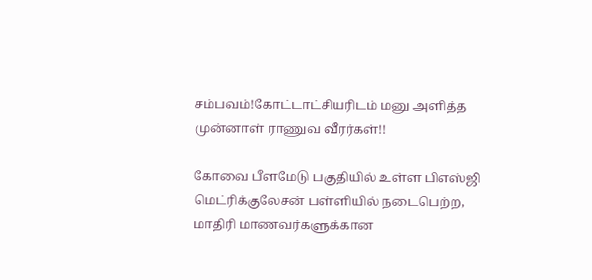சம்பவம்!கோட்டாட்சியரிடம் மனு அளித்த முன்னாள் ராணுவ வீரர்கள்!!

கோவை பீளமேடு பகுதியில் உள்ள பிஎஸ்ஜி மெட்ரிக்குலேசன் பள்ளியில் நடைபெற்ற, மாதிரி மாணவர்களுக்கான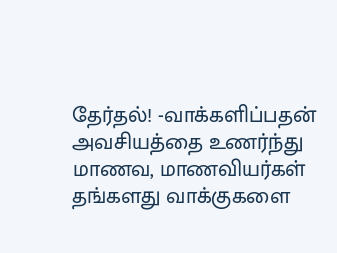தேர்தல்! -வாக்களிப்பதன் அவசியத்தை உணர்ந்து மாணவ, மாணவியர்கள் தங்களது வாக்குகளை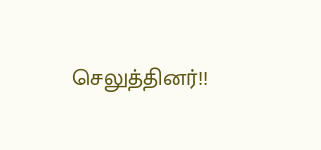செலுத்தினர்!!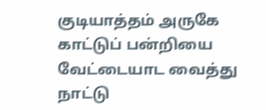குடியாத்தம் அருகே காட்டுப் பன்றியை வேட்டையாட வைத்து நாட்டு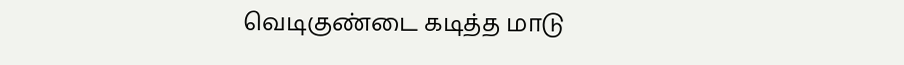வெடிகுண்டை கடித்த மாடு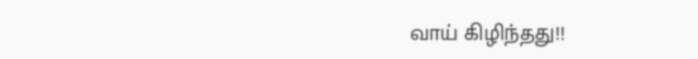வாய் கிழிந்தது!!